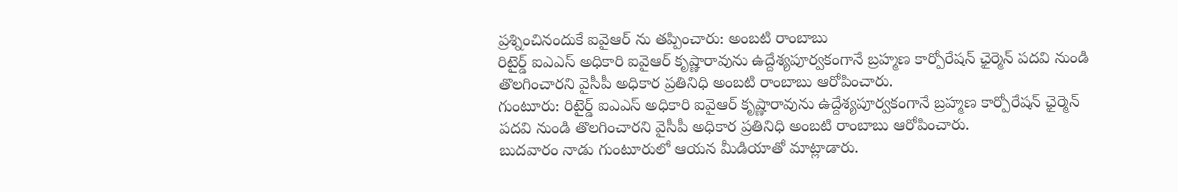ప్రశ్నించినందుకే ఐవైఆర్ ను తప్పించారు: అంబటి రాంబాబు
రిటైర్డ్ ఐఎఎస్ అధికారి ఐవైఆర్ కృష్ణారావును ఉద్దేశ్యపూర్వకంగానే బ్రహ్మణ కార్పోరేషన్ ఛైర్మెన్ పదవి నుండి తొలగించారని వైసీపీ అధికార ప్రతినిధి అంబటి రాంబాబు ఆరోపించారు.
గుంటూరు: రిటైర్డ్ ఐఎఎస్ అధికారి ఐవైఆర్ కృష్ణారావును ఉద్దేశ్యపూర్వకంగానే బ్రహ్మణ కార్పోరేషన్ ఛైర్మెన్ పదవి నుండి తొలగించారని వైసీపీ అధికార ప్రతినిధి అంబటి రాంబాబు ఆరోపించారు.
బుదవారం నాడు గుంటూరులో ఆయన మీడియాతో మాట్లాడారు.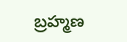బ్రహ్మణ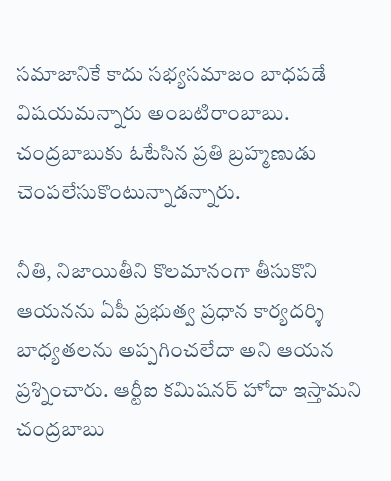సమాజానికే కాదు సభ్యసమాజం బాధపడే విషయమన్నారు అంబటిరాంబాబు. చంద్రబాబుకు ఓటేసిన ప్రతి బ్రహ్మణుడు చెంపలేసుకొంటున్నాడన్నారు.

నీతి, నిజాయితీని కొలమానంగా తీసుకొని ఆయనను ఏపీ ప్రభుత్వ ప్రధాన కార్యదర్శి బాధ్యతలను అప్పగించలేదా అని ఆయన ప్రశ్నించారు. ఆర్టీఐ కమిషనర్ హోదా ఇస్తామని చంద్రబాబు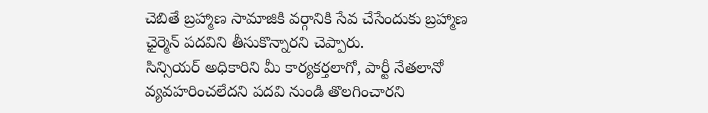చెబితే బ్రహ్మాణ సామాజికి వర్గానికి సేవ చేసేందుకు బ్రహ్మాణ ఛైర్మెన్ పదవిని తీసుకొన్నారని చెప్పారు.
సిన్సియర్ అధికారిని మీ కార్యకర్తలాగో, పార్టీ నేతలానో వ్యవహరించలేదని పదవి నుండి తొలగించారని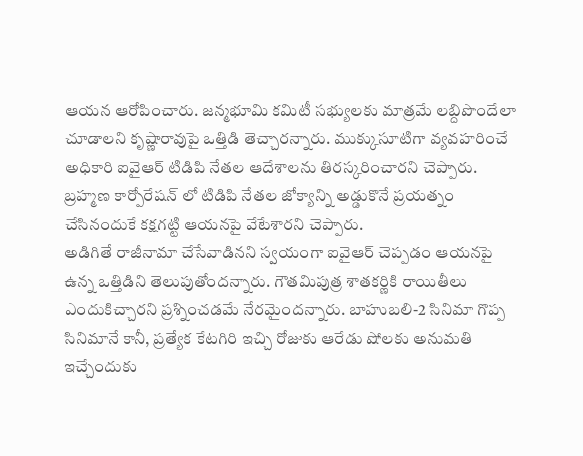ఆయన ఆరోపించారు. జన్మభూమి కమిటీ సభ్యులకు మాత్రమే లబ్దిపొందేలా చూడాలని కృష్ణారావుపై ఒత్తిడి తెచ్చారన్నారు. ముక్కుసూటిగా వ్యవహరించే అధికారి ఐవైఆర్ టిడిపి నేతల ఆదేశాలను తిరస్కరించారని చెప్పారు. బ్రహ్మణ కార్పోరేషన్ లో టిడిపి నేతల జోక్యాన్ని అడ్డుకొనే ప్రయత్నం చేసినందుకే కక్షగట్టి ఆయనపై వేటేశారని చెప్పారు.
అడిగితే రాజీనామా చేసేవాడినని స్వయంగా ఐవైఆర్ చెప్పడం ఆయనపై ఉన్న ఒత్తిడిని తెలుపుతోందన్నారు. గౌతమిపుత్ర శాతకర్ణికి రాయితీలు ఎందుకిచ్చారని ప్రశ్నించడమే నేరమైందన్నారు. బాహుబలి-2 సినిమా గొప్ప సినిమానే కానీ, ప్రత్యేక కేటగిరి ఇచ్చి రోజుకు ఆరేడు షోలకు అనుమతి ఇచ్చేందుకు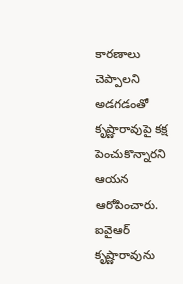కారణాలు చెప్పాలని అడగడంతో కృష్ణారావుపై కక్ష పెంచుకొన్నారని ఆయన ఆరోపించారు. ఐవైఆర్ కృష్ణారావును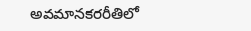అవమానకరరీతిలో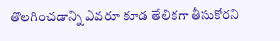తొలగించడాన్ని ఎవరూ కూడ తేలికగా తీసుకోరని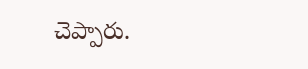చెప్పారు.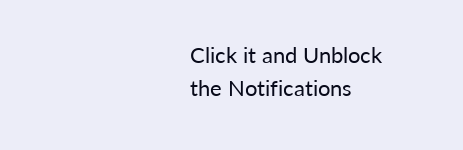Click it and Unblock the Notifications